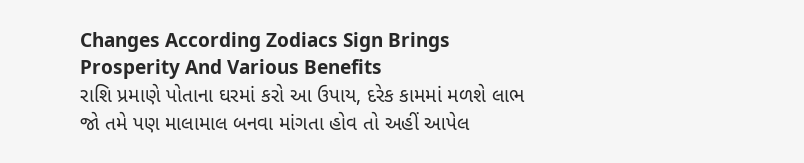Changes According Zodiacs Sign Brings Prosperity And Various Benefits
રાશિ પ્રમાણે પોતાના ઘરમાં કરો આ ઉપાય, દરેક કામમાં મળશે લાભ
જો તમે પણ માલામાલ બનવા માંગતા હોવ તો અહીં આપેલ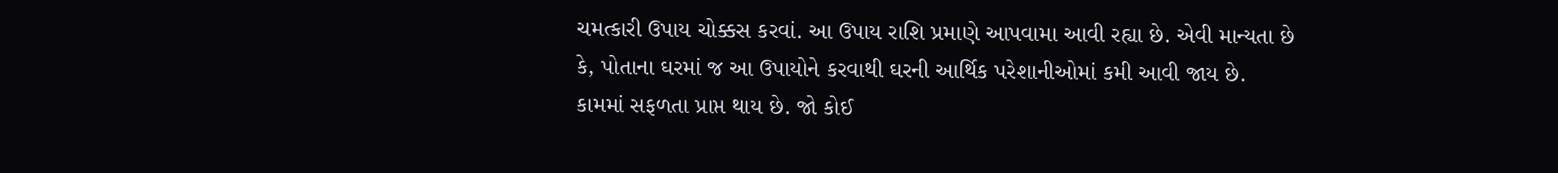ચમત્કારી ઉપાય ચોક્કસ કરવાં. આ ઉપાય રાશિ પ્રમાણે આપવામા આવી રહ્યા છે. એવી માન્યતા છે કે, પોતાના ઘરમાં જ આ ઉપાયોને કરવાથી ઘરની આર્થિક પરેશાનીઓમાં કમી આવી જાય છે. કામમાં સફળતા પ્રાપ્ત થાય છે. જો કોઈ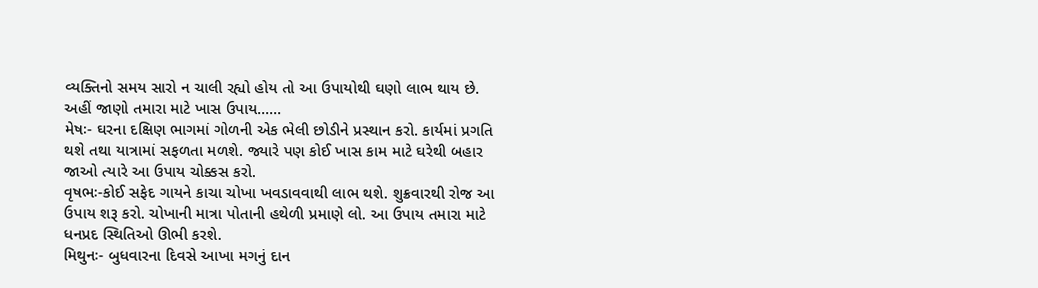વ્યક્તિનો સમય સારો ન ચાલી રહ્યો હોય તો આ ઉપાયોથી ઘણો લાભ થાય છે. અહીં જાણો તમારા માટે ખાસ ઉપાય......
મેષઃ- ઘરના દક્ષિણ ભાગમાં ગોળની એક ભેલી છોડીને પ્રસ્થાન કરો. કાર્યમાં પ્રગતિ થશે તથા યાત્રામાં સફળતા મળશે. જ્યારે પણ કોઈ ખાસ કામ માટે ઘરેથી બહાર જાઓ ત્યારે આ ઉપાય ચોક્કસ કરો.
વૃષભઃ-કોઈ સફેદ ગાયને કાચા ચોખા ખવડાવવાથી લાભ થશે. શુક્રવારથી રોજ આ ઉપાય શરૂ કરો. ચોખાની માત્રા પોતાની હથેળી પ્રમાણે લો. આ ઉપાય તમારા માટે ધનપ્રદ સ્થિતિઓ ઊભી કરશે.
મિથુનઃ- બુધવારના દિવસે આખા મગનું દાન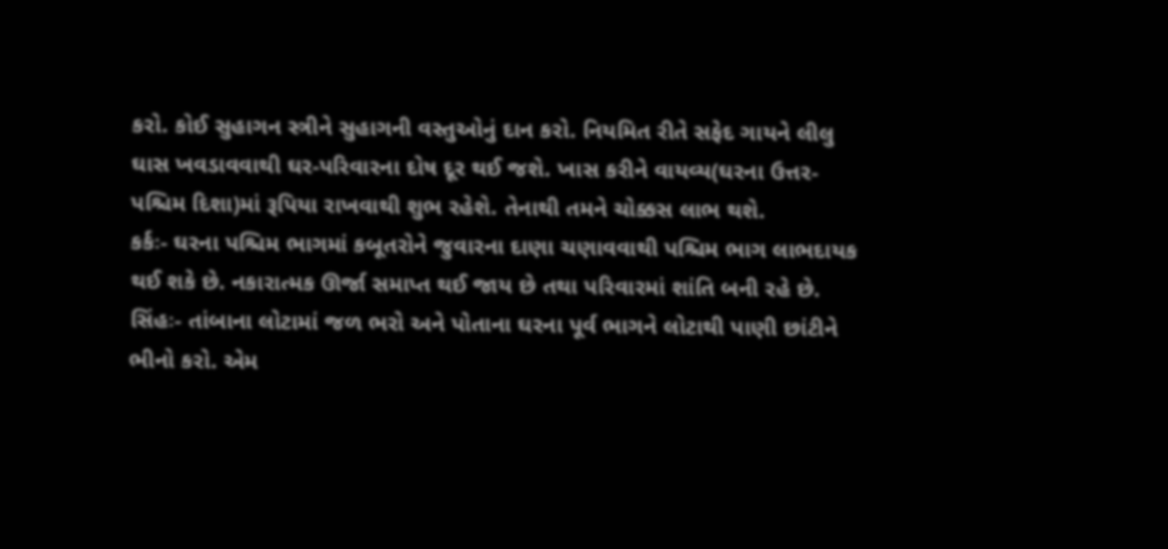કરો. કોઈ સુહાગન સ્ત્રીને સુહાગની વસ્તુઓનું દાન કરો. નિયમિત રીતે સફેદ ગાયને લીલુ ઘાસ ખવડાવવાથી ઘર-પરિવારના દોષ દૂર થઈ જશે. ખાસ કરીને વાયવ્ય(ઘરના ઉત્તર-પશ્ચિમ દિશા)માં રૂપિયા રાખવાથી શુભ રહેશે. તેનાથી તમને ચોક્કસ લાભ થશે.
કર્કઃ- ઘરના પશ્ચિમ ભાગમાં કબૂતરોને જુવારના દાણા ચણાવવાથી પશ્ચિમ ભાગ લાભદાયક થઈ શકે છે. નકારાત્મક ઊર્જા સમાપ્ત થઈ જાય છે તથા પરિવારમાં શાંતિ બની રહે છે.
સિંહઃ- તાંબાના લોટામાં જળ ભરો અને પોતાના ઘરના પૂર્વ ભાગને લોટાથી પાણી છાંટીને ભીનો કરો. એમ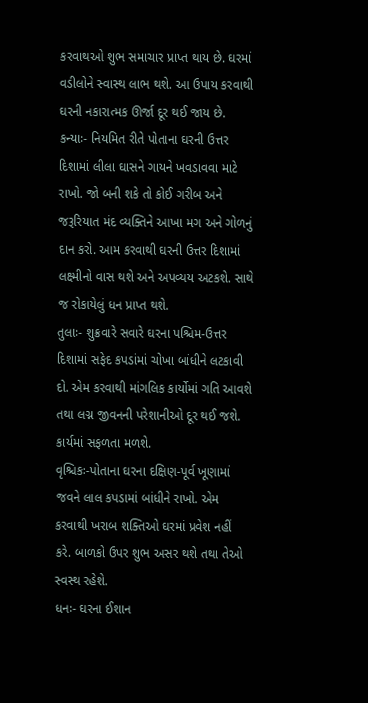કરવાથઓ શુભ સમાચાર પ્રાપ્ત થાય છે. ઘરમાં વડીલોને સ્વાસ્થ લાભ થશે. આ ઉપાય કરવાથી ઘરની નકારાત્મક ઊર્જા દૂર થઈ જાય છે.
કન્યાઃ- નિયમિત રીતે પોતાના ઘરની ઉત્તર દિશામાં લીલા ઘાસને ગાયને ખવડાવવા માટે રાખો. જો બની શકે તો કોઈ ગરીબ અને જરૂરિયાત મંદ વ્યક્તિને આખા મગ અને ગોળનું દાન કરો. આમ કરવાથી ઘરની ઉત્તર દિશામાં લક્ષ્મીનો વાસ થશે અને અપવ્યય અટકશે. સાથે જ રોકાયેલું ધન પ્રાપ્ત થશે.
તુલાઃ- શુક્રવારે સવારે ઘરના પશ્ચિમ-ઉત્તર દિશામાં સફેદ કપડાંમાં ચોખા બાંધીને લટકાવી દો. એમ કરવાથી માંગલિક કાર્યોમાં ગતિ આવશે તથા લગ્ન જીવનની પરેશાનીઓ દૂર થઈ જશે. કાર્યમાં સફળતા મળશે.
વૃશ્ચિકઃ-પોતાના ઘરના દક્ષિણ-પૂર્વ ખૂણામાં જવને લાલ કપડામાં બાંધીને રાખો. એમ કરવાથી ખરાબ શક્તિઓ ઘરમાં પ્રવેશ નહીં કરે. બાળકો ઉપર શુભ અસર થશે તથા તેઓ સ્વસ્થ રહેશે.
ધનઃ- ઘરના ઈશાન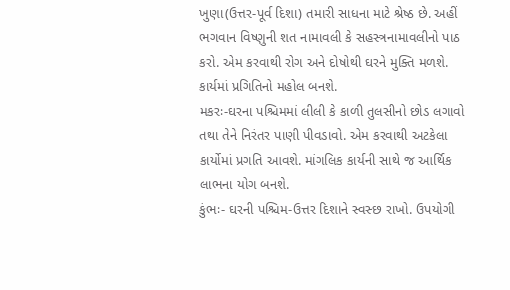ખુણા(ઉત્તર-પૂર્વ દિશા) તમારી સાધના માટે શ્રેષ્ઠ છે. અહીં ભગવાન વિષ્ણુની શત નામાવલી કે સહસ્ત્રનામાવલીનો પાઠ કરો. એમ કરવાથી રોગ અને દોષોથી ઘરને મુક્તિ મળશે. કાર્યમાં પ્રગિતિનો મહોલ બનશે.
મકરઃ-ઘરના પશ્ચિમમાં લીલી કે કાળી તુલસીનો છોડ લગાવો તથા તેને નિરંતર પાણી પીવડાવો. એમ કરવાથી અટકેલા કાર્યોમાં પ્રગતિ આવશે. માંગલિક કાર્યની સાથે જ આર્થિક લાભના યોગ બનશે.
કુંભઃ- ઘરની પશ્ચિમ-ઉત્તર દિશાને સ્વસ્છ રાખો. ઉપયોગી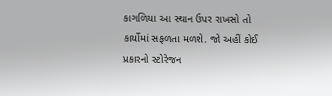કાગળિયા આ સ્થાન ઉપર રાખસો તો કાર્યોમાં સફળતા મળશે. જો અહીં કોઈ પ્રકારનો સ્ટોરેજન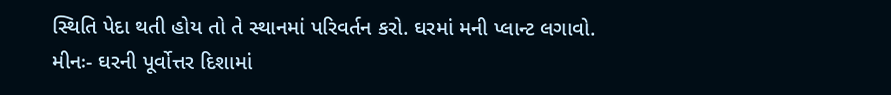સ્થિતિ પેદા થતી હોય તો તે સ્થાનમાં પરિવર્તન કરો. ઘરમાં મની પ્લાન્ટ લગાવો.
મીનઃ- ઘરની પૂર્વોત્તર દિશામાં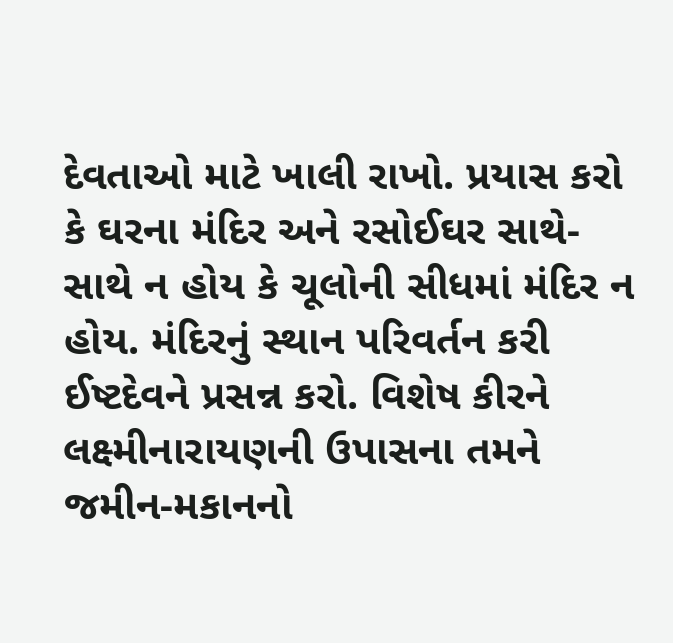દેવતાઓ માટે ખાલી રાખો. પ્રયાસ કરો કે ઘરના મંદિર અને રસોઈઘર સાથે-સાથે ન હોય કે ચૂલોની સીધમાં મંદિર ન હોય. મંદિરનું સ્થાન પરિવર્તન કરી ઈષ્ટદેવને પ્રસન્ન કરો. વિશેષ કીરને લક્ષ્મીનારાયણની ઉપાસના તમને જમીન-મકાનનો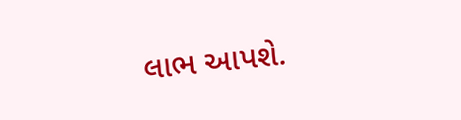લાભ આપશે.